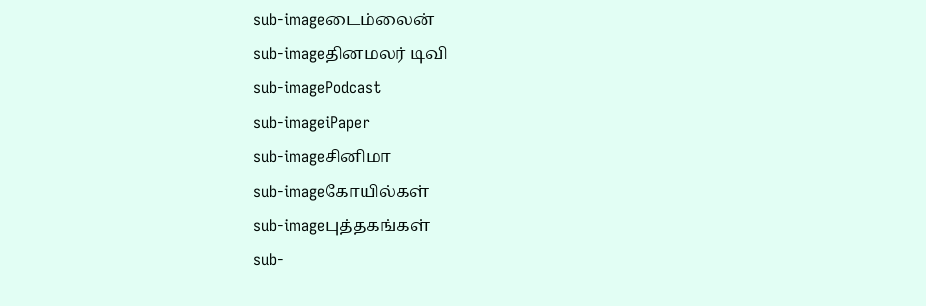sub-imageடைம்லைன்
sub-imageதினமலர் டிவி
sub-imagePodcast
sub-imageiPaper
sub-imageசினிமா
sub-imageகோயில்கள்
sub-imageபுத்தகங்கள்
sub-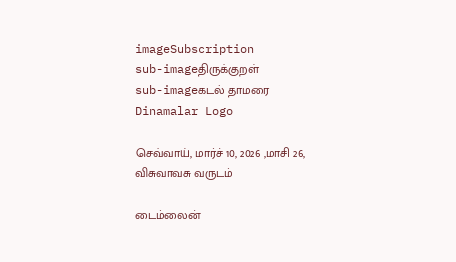imageSubscription
sub-imageதிருக்குறள்
sub-imageகடல் தாமரை
Dinamalar Logo

செவ்வாய், மார்ச் 10, 2026 ,மாசி 26, விசுவாவசு வருடம்

டைம்லைன்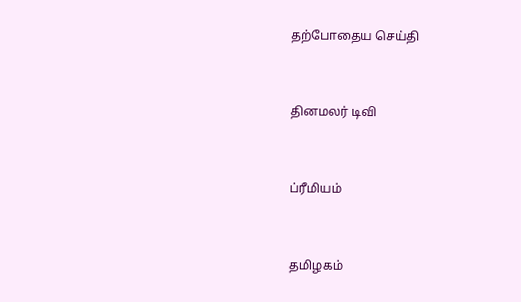தற்போதைய செய்தி


தினமலர் டிவி


ப்ரீமியம்


தமிழகம்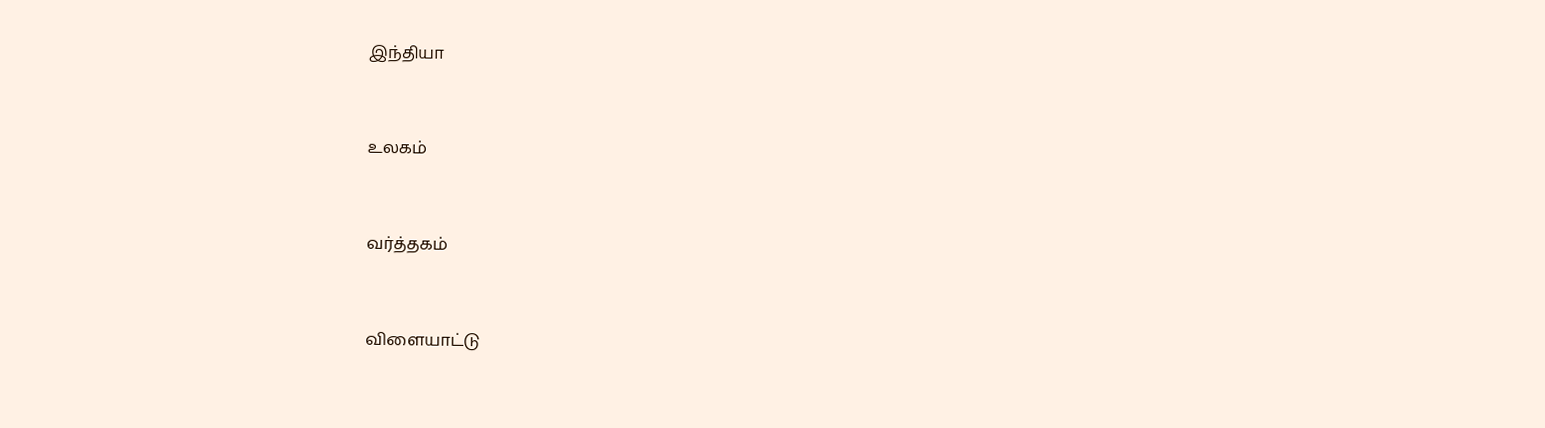இந்தியா


உலகம்


வர்த்தகம்


விளையாட்டு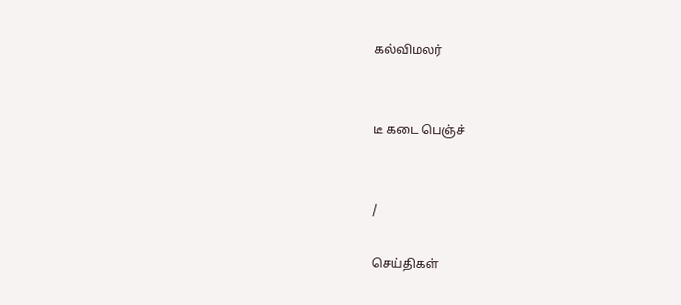கல்விமலர்


டீ கடை பெஞ்ச்


/

செய்திகள்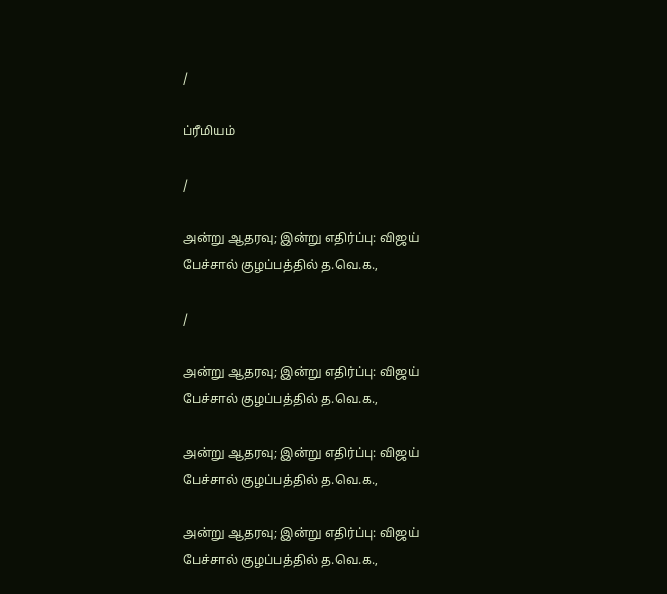/

ப்ரீமியம்

/

அன்று ஆதரவு; இன்று எதிர்ப்பு: விஜய் பேச்சால் குழப்பத்தில் த.வெ.க.,

/

அன்று ஆதரவு; இன்று எதிர்ப்பு: விஜய் பேச்சால் குழப்பத்தில் த.வெ.க.,

அன்று ஆதரவு; இன்று எதிர்ப்பு: விஜய் பேச்சால் குழப்பத்தில் த.வெ.க.,

அன்று ஆதரவு; இன்று எதிர்ப்பு: விஜய் பேச்சால் குழப்பத்தில் த.வெ.க.,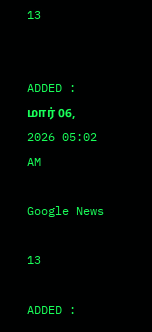13


ADDED : மார் 06, 2026 05:02 AM

Google News

13

ADDED :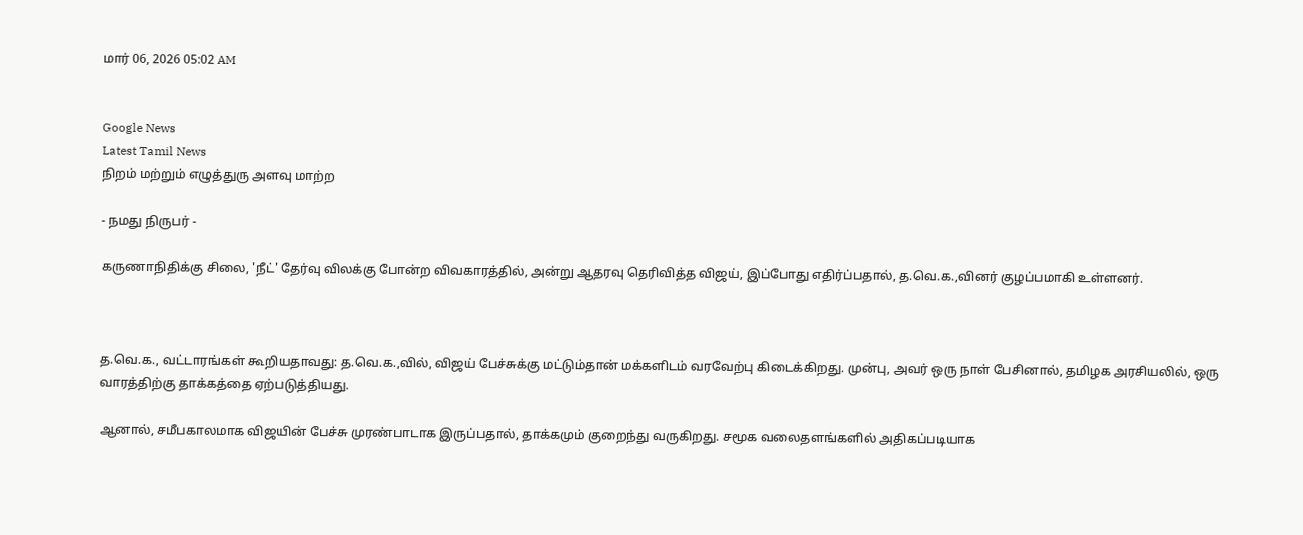மார் 06, 2026 05:02 AM


Google News
Latest Tamil News
நிறம் மற்றும் எழுத்துரு அளவு மாற்ற

- நமது நிருபர் -

கருணாநிதிக்கு சிலை, 'நீட்' தேர்வு விலக்கு போன்ற விவகாரத்தில், அன்று ஆதரவு தெரிவித்த விஜய், இப்போது எதிர்ப்பதால், த.வெ.க.,வினர் குழப்பமாகி உள்ளனர்.



த.வெ.க., வட்டாரங்கள் கூறியதாவது: த.வெ.க.,வில், விஜய் பேச்சுக்கு மட்டும்தான் மக்களிடம் வரவேற்பு கிடைக்கிறது. முன்பு, அவர் ஒரு நாள் பேசினால், தமிழக அரசியலில், ஒரு வாரத்திற்கு தாக்கத்தை ஏற்படுத்தியது.

ஆனால், சமீபகாலமாக விஜயின் பேச்சு முரண்பாடாக இருப்பதால், தாக்கமும் குறைந்து வருகிறது. சமூக வலைதளங்களில் அதிகப்படியாக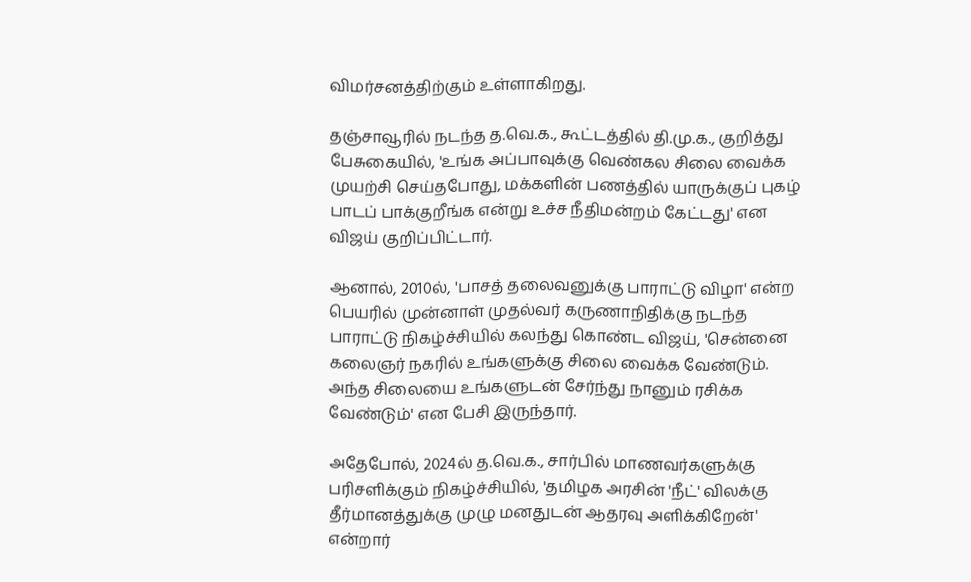விமர்சனத்திற்கும் உள்ளாகிறது.

தஞ்சாவூரில் நடந்த த.வெ.க., கூட்டத்தில் தி.மு.க., குறித்து பேசுகையில், 'உங்க அப்பாவுக்கு வெண்கல சிலை வைக்க முயற்சி செய்தபோது, மக்களின் பணத்தில் யாருக்குப் புகழ் பாடப் பாக்குறீங்க என்று உச்ச நீதிமன்றம் கேட்டது' என விஜய் குறிப்பிட்டார்.

ஆனால், 2010ல், 'பாசத் தலைவனுக்கு பாராட்டு விழா' என்ற பெயரில் முன்னாள் முதல்வர் கருணாநிதிக்கு நடந்த பாராட்டு நிகழ்ச்சியில் கலந்து கொண்ட விஜய், 'சென்னை கலைஞர் நகரில் உங்களுக்கு சிலை வைக்க வேண்டும். அந்த சிலையை உங்களுடன் சேர்ந்து நானும் ரசிக்க வேண்டும்' என பேசி இருந்தார்.

அதேபோல், 2024ல் த.வெ.க., சார்பில் மாணவர்களுக்கு பரிசளிக்கும் நிகழ்ச்சியில், 'தமிழக அரசின் 'நீட்' விலக்கு தீர்மானத்துக்கு முழு மனதுடன் ஆதரவு அளிக்கிறேன்' என்றார்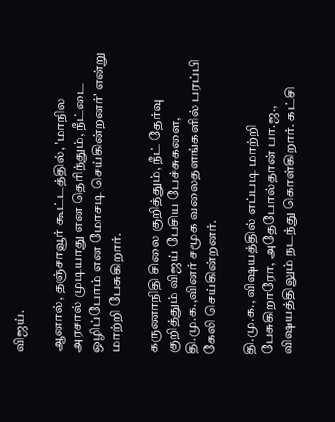விஜய்.

ஆனால், தஞ்சாவூர் கூட்டத்தில், 'மாநில அரசால் முடியாது என தெரிந்தும், நீட்டை ஒழிப்போம் என மோசடி செய்கின்றனர்' என்று மாற்றி பேசுகிறார்.

கருணாநிதி சிலை குறித்தும், நீட் தேர்வு குறித்தும் விஜய் பேசிய பேச்சுகளை, தி.மு.க.,வினர் சமூக வலைதளங்களில் பரப்பி கேலி செய்கின்றனர்.

தி.மு.க., விஷயத்தில் எப்படி மாற்றி பேசுகிறாரோ, அதேபோல்தான் பா.ஜ., விஷயத்திலும் நடந்து கொள்கிறார். கட்சி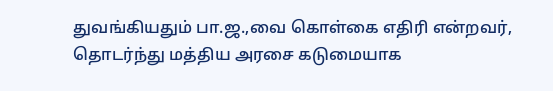துவங்கியதும் பா.ஜ.,வை கொள்கை எதிரி என்றவர், தொடர்ந்து மத்திய அரசை கடுமையாக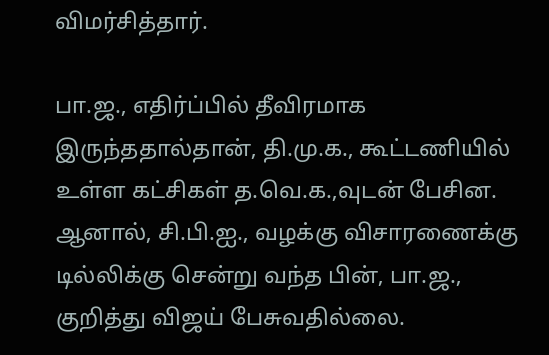விமர்சித்தார்.

பா.ஜ., எதிர்ப்பில் தீவிரமாக இருந்ததால்தான், தி.மு.க., கூட்டணியில் உள்ள கட்சிகள் த.வெ.க.,வுடன் பேசின. ஆனால், சி.பி.ஐ., வழக்கு விசாரணைக்கு டில்லிக்கு சென்று வந்த பின், பா.ஜ., குறித்து விஜய் பேசுவதில்லை.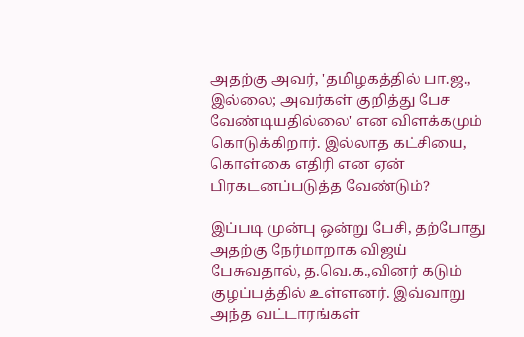அதற்கு அவர், 'தமிழகத்தில் பா.ஜ., இல்லை; அவர்கள் குறித்து பேச வேண்டியதில்லை' என விளக்கமும் கொடுக்கிறார். இல்லாத கட்சியை, கொள்கை எதிரி என ஏன் பிரகடனப்படுத்த வேண்டும்?

இப்படி முன்பு ஒன்று பேசி, தற்போது அதற்கு நேர்மாறாக விஜய் பேசுவதால், த.வெ.க.,வினர் கடும் குழப்பத்தில் உள்ளனர். இவ்வாறு அந்த வட்டாரங்கள்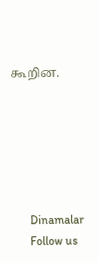கூறின.






      Dinamalar
      Follow us